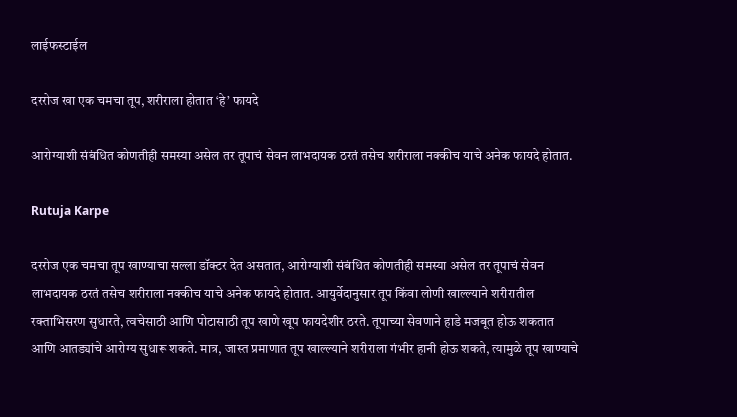लाईफस्टाईल

दररोज खा एक चमचा तूप, शरीराला होतात ‘हे’ फायदे

आरोग्याशी संबंधित कोणतीही समस्या असेल तर तूपाचं सेवन लाभदायक ठरतं तसेच शरीराला नक्कीच याचे अनेक फायदे होतात.

Rutuja Karpe

दररोज एक चमचा तूप खाण्याचा सल्ला डॉक्टर देत असतात, आरोग्याशी संबंधित कोणतीही समस्या असेल तर तूपाचं सेवन लाभदायक ठरतं तसेच शरीराला नक्कीच याचे अनेक फायदे होतात. आयुर्वेदानुसार तूप किंवा लोणी खाल्ल्याने शरीरातील रक्ताभिसरण सुधारते, त्वचेसाठी आणि पोटासाठी तूप खाणे खूप फायदेशीर ठरते. तूपाच्या सेवणाने हाडे मजबूत होऊ शकतात आणि आतड्यांचे आरोग्य सुधारू शकते. मात्र, जास्त प्रमाणात तूप खाल्ल्याने शरीराला गंभीर हानी होऊ शकते, त्यामुळे तूप खाण्याचे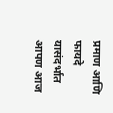प्रमाण आणि फायदे यासंदर्भात आपण आज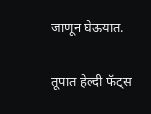जाणून घेऊयात.

तूपात हेल्दी फॅट्स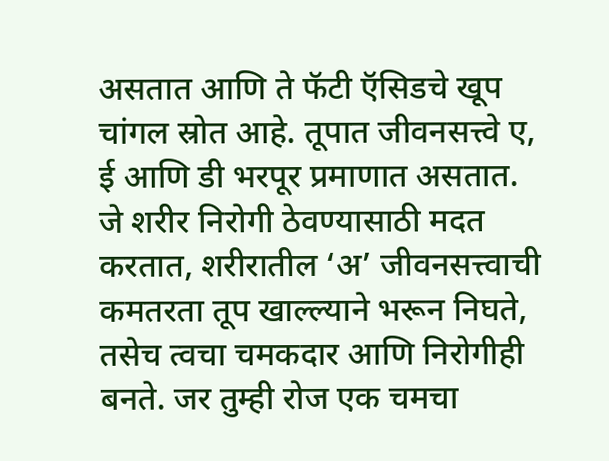असतात आणि ते फॅटी ऍसिडचे खूप चांगल स्रोत आहे. तूपात जीवनसत्त्वे ए, ई आणि डी भरपूर प्रमाणात असतात. जे शरीर निरोगी ठेवण्यासाठी मदत करतात, शरीरातील ‘अ’ जीवनसत्त्वाची कमतरता तूप खाल्ल्याने भरून निघते, तसेच त्वचा चमकदार आणि निरोगीही बनते. जर तुम्ही रोज एक चमचा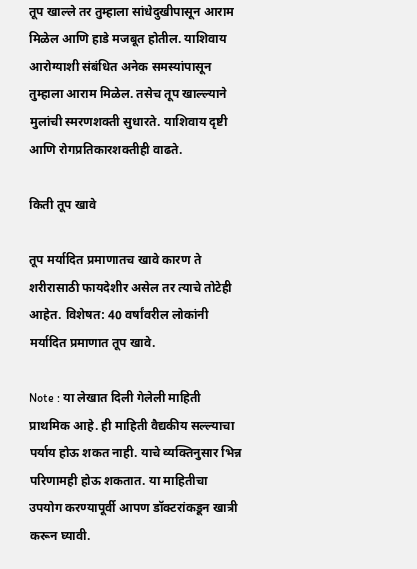तूप खाल्ले तर तुम्हाला सांधेदुखीपासून आराम मिळेल आणि हाडे मजबूत होतील. याशिवाय आरोग्याशी संबंधित अनेक समस्यांपासून तुम्हाला आराम मिळेल. तसेच तूप खाल्ल्याने मुलांची स्मरणशक्ती सुधारते. याशिवाय दृष्टी आणि रोगप्रतिकारशक्तीही वाढते.

किती तूप खावे

तूप मर्यादित प्रमाणातच खावे कारण ते शरीरासाठी फायदेशीर असेल तर त्याचे तोटेही आहेत. विशेषत: 40 वर्षांवरील लोकांनी मर्यादित प्रमाणात तूप खावे.

Note : या लेखात दिली गेलेली माहिती प्राथमिक आहे. ही माहिती वैद्यकीय सल्ल्याचा पर्याय होऊ शकत नाही. याचे व्यक्तिनुसार भिन्न परिणामही होऊ शकतात. या माहितीचा उपयोग करण्यापूर्वी आपण डॉक्टरांकडून खात्री करून घ्यावी.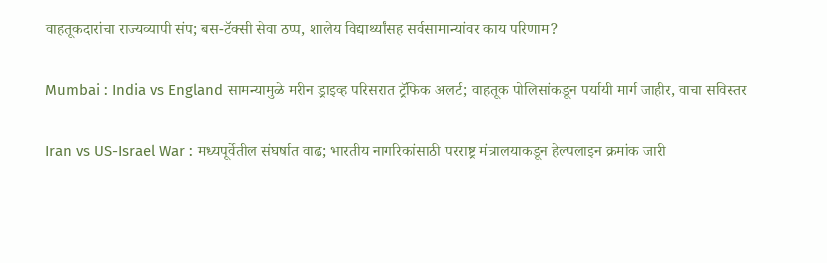वाहतूकदारांचा राज्यव्यापी संप; बस-टॅक्सी सेवा ठप्प, शालेय विद्यार्थ्यांसह सर्वसामान्यांवर काय परिणाम?

Mumbai : India vs England सामन्यामुळे मरीन ड्राइव्ह परिसरात ट्रॅफिक अलर्ट; वाहतूक पोलिसांकडून पर्यायी मार्ग जाहीर, वाचा सविस्तर

Iran vs US-Israel War : मध्यपूर्वेतील संघर्षात वाढ; भारतीय नागरिकांसाठी परराष्ट्र मंत्रालयाकडून हेल्पलाइन क्रमांक जारी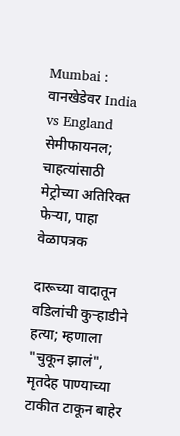Mumbai : वानखेडेवर India vs England सेमीफायनल; चाहत्यांसाठी मेट्रोच्या अतिरिक्त फेऱ्या, पाहा वेळापत्रक

दारूच्या वादातून वडिलांची कुऱ्हाडीने हत्या; म्हणाला "चुकून झालं", मृतदेह पाण्याच्या टाकीत टाकून बाहेर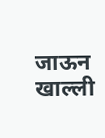जाऊन खाल्ली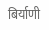बिर्याणी